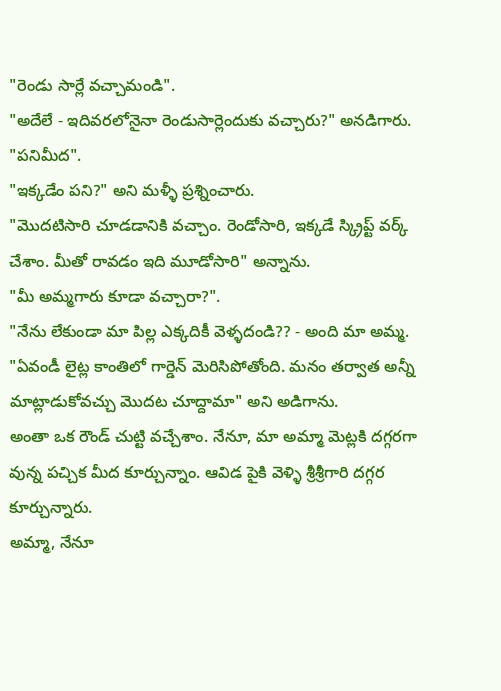"రెండు సార్లే వచ్చామండి".
"అదేలే - ఇదివరలోనైనా రెండుసార్లెందుకు వచ్చారు?" అనడిగారు.
"పనిమీద".
"ఇక్కడేం పని?" అని మళ్ళీ ప్రశ్నించారు.
"మొదటిసారి చూడడానికి వచ్చాం. రెండోసారి, ఇక్కడే స్క్రిప్ట్ వర్క్ చేశాం. మీతో రావడం ఇది మూడోసారి" అన్నాను.
"మీ అమ్మగారు కూడా వచ్చారా?".
"నేను లేకుండా మా పిల్ల ఎక్కదికీ వెళ్ళదండి?? - అంది మా అమ్మ.
"ఏవండీ లైట్ల కాంతిలో గార్డెన్ మెరిసిపోతోంది. మనం తర్వాత అన్నీ మాట్లాడుకోవచ్చు మొదట చూద్దామా" అని అడిగాను.
అంతా ఒక రౌండ్ చుట్టి వచ్చేశాం. నేనూ, మా అమ్మా మెట్లకి దగ్గరగా వున్న పచ్చిక మీద కూర్చున్నాం. ఆవిడ పైకి వెళ్ళి శ్రీశ్రీగారి దగ్గర కూర్చున్నారు.
అమ్మా, నేనూ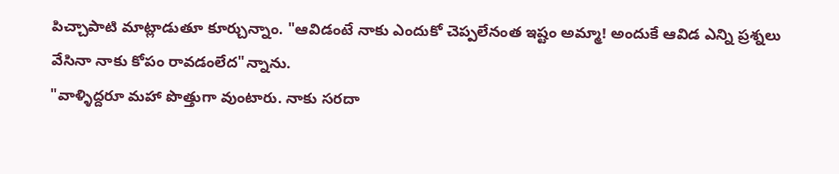పిచ్చాపాటి మాట్లాడుతూ కూర్చున్నాం. "ఆవిడంటే నాకు ఎందుకో చెప్పలేనంత ఇష్టం అమ్మా! అందుకే ఆవిడ ఎన్ని ప్రశ్నలు వేసినా నాకు కోపం రావడంలేద"న్నాను.
"వాళ్ళిద్దరూ మహా పొత్తుగా వుంటారు. నాకు సరదా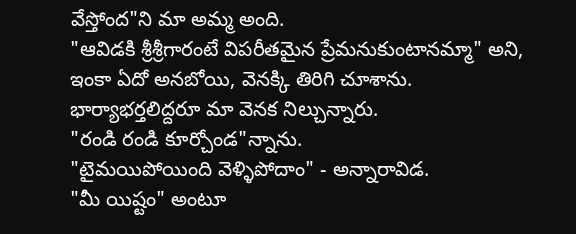వేస్తోంద"ని మా అమ్మ అంది.
"ఆవిడకి శ్రీశ్రీగారంటే విపరీతమైన ప్రేమనుకుంటానమ్మా" అని, ఇంకా ఏదో అనబోయి, వెనక్కి తిరిగి చూశాను.
భార్యాభర్తలిద్దరూ మా వెనక నిల్చున్నారు.
"రండి రండి కూర్చోండ"న్నాను.
"టైమయిపోయింది వెళ్ళిపోదాం" - అన్నారావిడ.
"మీ యిష్టం" అంటూ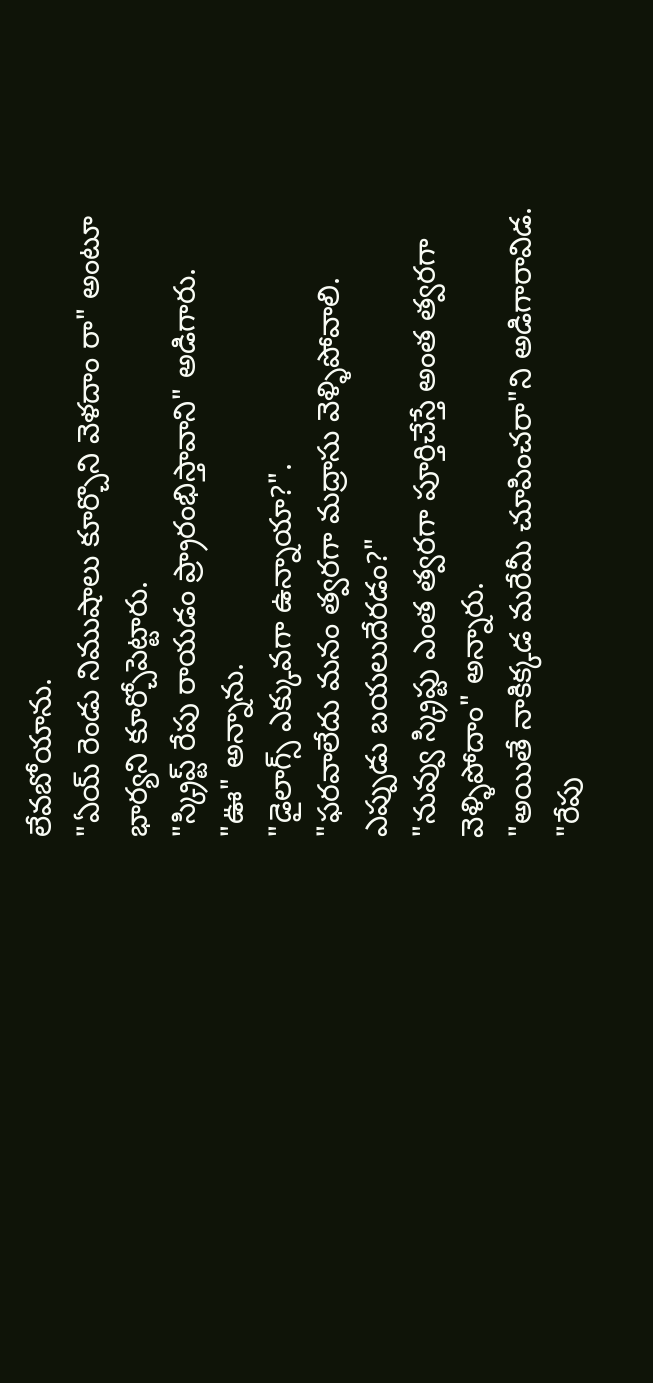లేవబోయాను.
"ఏయ్ రెండు నిముషాలు కూర్చొని వెళదాం రా" అంటూ భార్యని కూర్చోపెట్టారు.
"స్క్రిప్ట్ రేపు రాయడం ప్ర్రారంభిస్తావాని" అడిగారు.
"ఊ" అన్నాను.
"డైలాగ్స్ ఎక్కువగా ఉన్నాయా?".
"ఫరవాలేదు మనం త్వరగా మద్రాసు వెళ్ళిపోవాలి. ఎప్పుడు బయలుదేరడం?"
"నువ్వు స్క్రిప్టు ఎంత త్వరగా పూర్తిచేస్తే అంత త్వరగా వెళ్ళిపోదాం" అన్నారు.
"అయితే నాకిక్కడ మరేమీ చూపించరా"ని అడిగారావిడ.
"రేపు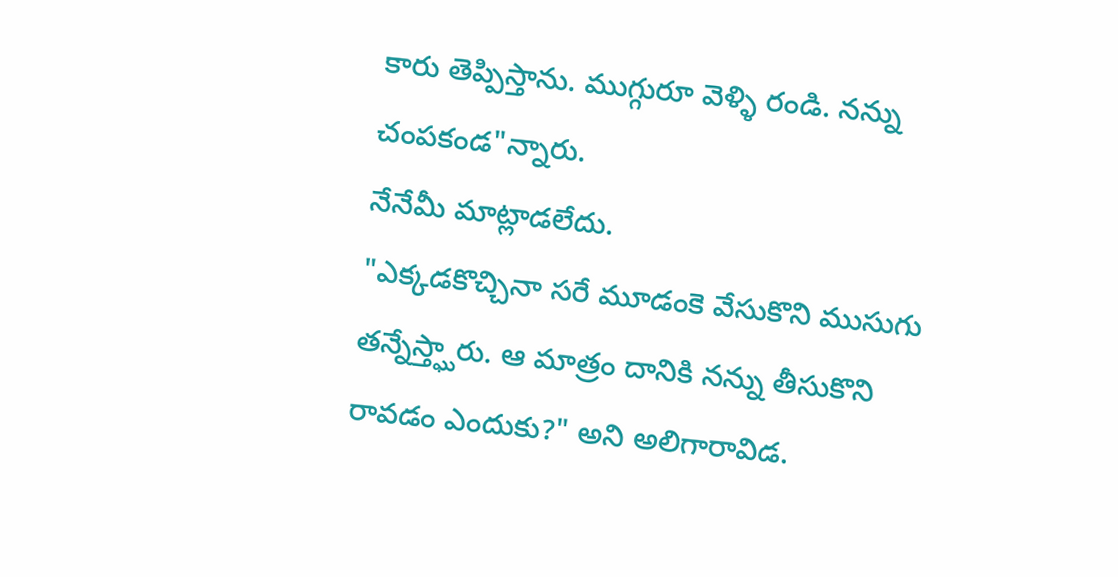కారు తెప్పిస్తాను. ముగ్గురూ వెళ్ళి రండి. నన్ను చంపకండ"న్నారు.
నేనేమీ మాట్లాడలేదు.
"ఎక్కడకొచ్చినా సరే మూడంకె వేసుకొని ముసుగు తన్నేస్త్ఘారు. ఆ మాత్రం దానికి నన్ను తీసుకొని రావడం ఎందుకు?" అని అలిగారావిడ.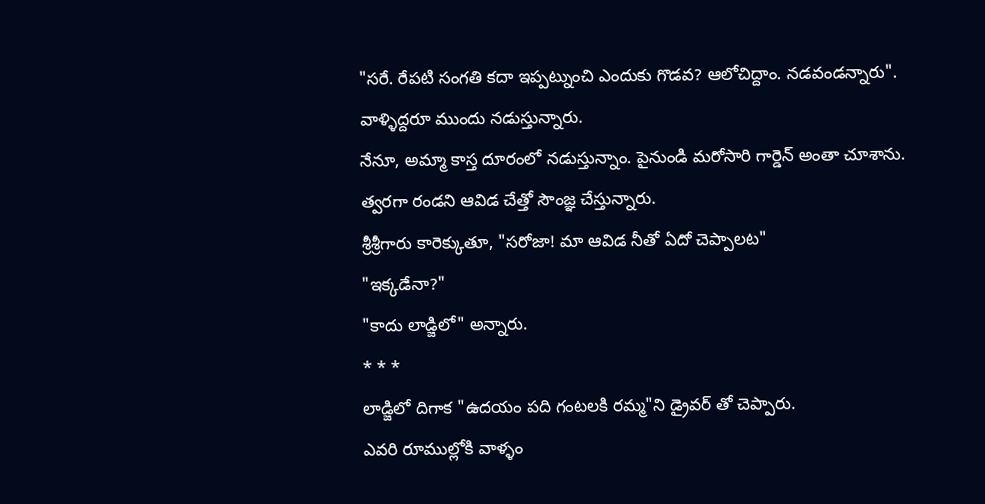"సరే. రేపటి సంగతి కదా ఇప్పట్నుంచి ఎందుకు గొడవ? ఆలోచిద్దాం. నడవండన్నారు".
వాళ్ళిద్దరూ ముందు నడుస్తున్నారు.
నేనూ, అమ్మా కాస్త దూరంలో నడుస్తున్నాం. పైనుండి మరోసారి గార్డెన్ అంతా చూశాను.
త్వరగా రండని ఆవిడ చేత్తో సౌంజ్ఞ చేస్తున్నారు.
శ్రీశ్రీగారు కారెక్కుతూ, "సరోజా! మా ఆవిడ నీతో ఏదో చెప్పాలట"
"ఇక్కడేనా?"
"కాదు లాడ్జిలో" అన్నారు.
* * *
లాడ్జిలో దిగాక "ఉదయం పది గంటలకి రమ్మ"ని డ్రైవర్ తో చెప్పారు.
ఎవరి రూముల్లోకి వాళ్ళం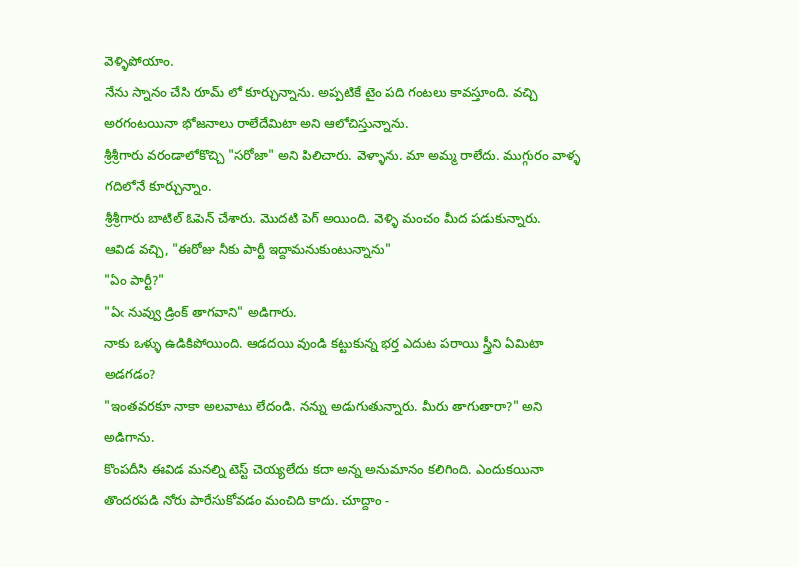వెళ్ళిపోయాం.
నేను స్నానం చేసి రూమ్ లో కూర్చున్నాను. అప్పటికే టైం పది గంటలు కావస్తూంది. వచ్చి అరగంటయినా భోజనాలు రాలేదేమిటా అని ఆలోచిస్తున్నాను.
శ్రీశ్రీగారు వరండాలోకొచ్చి "సరోజా" అని పిలిచారు. వెళ్ళాను. మా అమ్మ రాలేదు. ముగ్గురం వాళ్ళ గదిలోనే కూర్చున్నాం.
శ్రీశ్రీగారు బాటిల్ ఓపెన్ చేశారు. మొదటి పెగ్ అయింది. వెళ్ళి మంచం మీద పడుకున్నారు.
ఆవిడ వచ్చి, "ఈరోజు నీకు పార్టీ ఇద్దామనుకుంటున్నాను"
"ఏం పార్టీ?"
"ఏఁ నువ్వు డ్రింక్ తాగవాని" అడిగారు.
నాకు ఒళ్ళు ఉడికిపోయింది. ఆడదయి వుండి కట్టుకున్న భర్త ఎదుట పరాయి స్త్రీని ఏమిటా అడగడం?
"ఇంతవరకూ నాకా అలవాటు లేదండి. నన్ను అడుగుతున్నారు. మీరు తాగుతారా?" అని అడిగాను.
కొంపదీసి ఈవిడ మనల్ని టెస్ట్ చెయ్యలేదు కదా అన్న అనుమానం కలిగింది. ఎందుకయినా తొందరపడి నోరు పారేసుకోవడం మంచిది కాదు. చూద్దాం -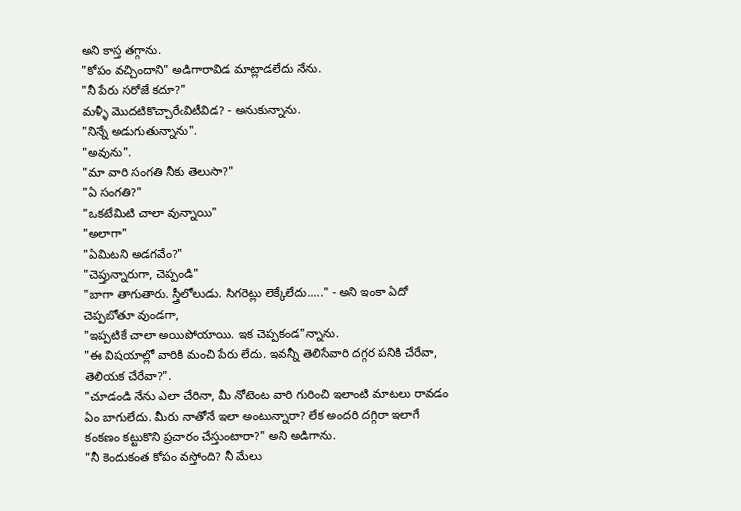అని కాస్త తగ్గాను.
"కోపం వచ్చిందాని" అడిగారావిడ మాట్లాడలేదు నేను.
"నీ పేరు సరోజే కదూ?"
మళ్ళీ మొదటికొచ్చారేఁవిటీవిడ? - అనుకున్నాను.
"నిన్నే అడుగుతున్నాను".
"అవును".
"మా వారి సంగతి నీకు తెలుసా?"
"ఏ సంగతి?"
"ఒకటేమిటి చాలా వున్నాయి"
"అలాగా"
"ఏమిటని అడగవేం?"
"చెప్తున్నారుగా, చెప్పండి"
"బాగా తాగుతారు. స్త్రీలోలుడు. సిగరెట్లు లెక్కేలేదు....." - అని ఇంకా ఏదో చెప్పబోతూ వుండగా,
"ఇప్పటికే చాలా అయిపోయాయి. ఇక చెప్పకండ"న్నాను.
"ఈ విషయాల్లో వారికి మంచి పేరు లేదు. ఇవన్నీ తెలిసేవారి దగ్గర పనికి చేరేవా, తెలియక చేరేవా?".
"చూడండి నేను ఎలా చేరినా, మీ నోటెంట వారి గురించి ఇలాంటి మాటలు రావడం ఏం బాగులేదు. మీరు నాతోనే ఇలా అంటున్నారా? లేక అందరి దగ్గిరా ఇలాగే కంకణం కట్టుకొని ప్రచారం చేస్తుంటారా?" అని అడిగాను.
"నీ కెందుకంత కోపం వస్తోంది? నీ మేలు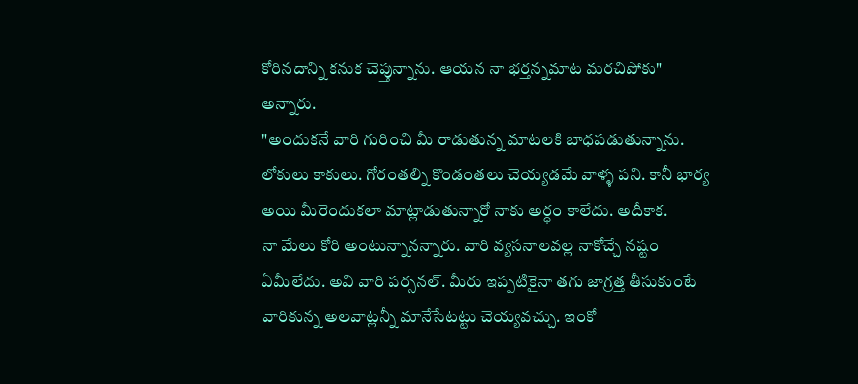కోరినదాన్ని కనుక చెప్తున్నాను. ఆయన నా భర్తన్నమాట మరచిపోకు" అన్నారు.
"అందుకనే వారి గురించి మీ రాడుతున్న మాటలకి బాధపడుతున్నాను. లోకులు కాకులు. గోరంతల్ని కొండంతలు చెయ్యడమే వాళ్ళ పని. కానీ భార్య అయి మీరెందుకలా మాట్లాడుతున్నారో నాకు అర్ధం కాలేదు. అదీకాక.
నా మేలు కోరి అంటున్నానన్నారు. వారి వ్యసనాలవల్ల నాకోచ్చే నష్టం ఏమీలేదు. అవి వారి పర్సనల్. మీరు ఇప్పటికైనా తగు జాగ్రత్త తీసుకుంటే వారికున్న అలవాట్లన్నీ మానేసేటట్టు చెయ్యవచ్చు. ఇంకో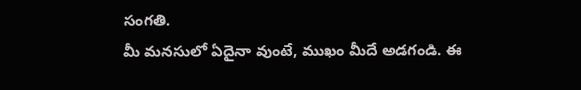సంగతి.
మీ మనసులో ఏదైనా వుంటే, ముఖం మీదే అడగండి. ఈ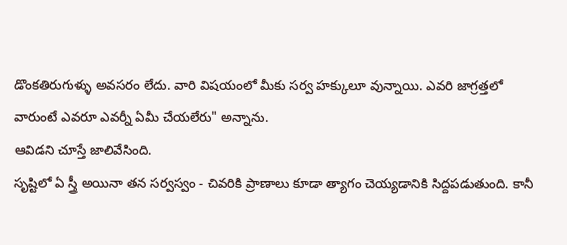డొంకతిరుగుళ్ళు అవసరం లేదు. వారి విషయంలో మీకు సర్వ హక్కులూ వున్నాయి. ఎవరి జాగ్రత్తలో వారుంటే ఎవరూ ఎవర్నీ ఏమీ చేయలేరు" అన్నాను.
ఆవిడని చూస్తే జాలివేసింది.
సృష్టిలో ఏ స్త్రీ అయినా తన సర్వస్వం - చివరికి ప్రాణాలు కూడా త్యాగం చెయ్యడానికి సిద్దపడుతుంది. కానీ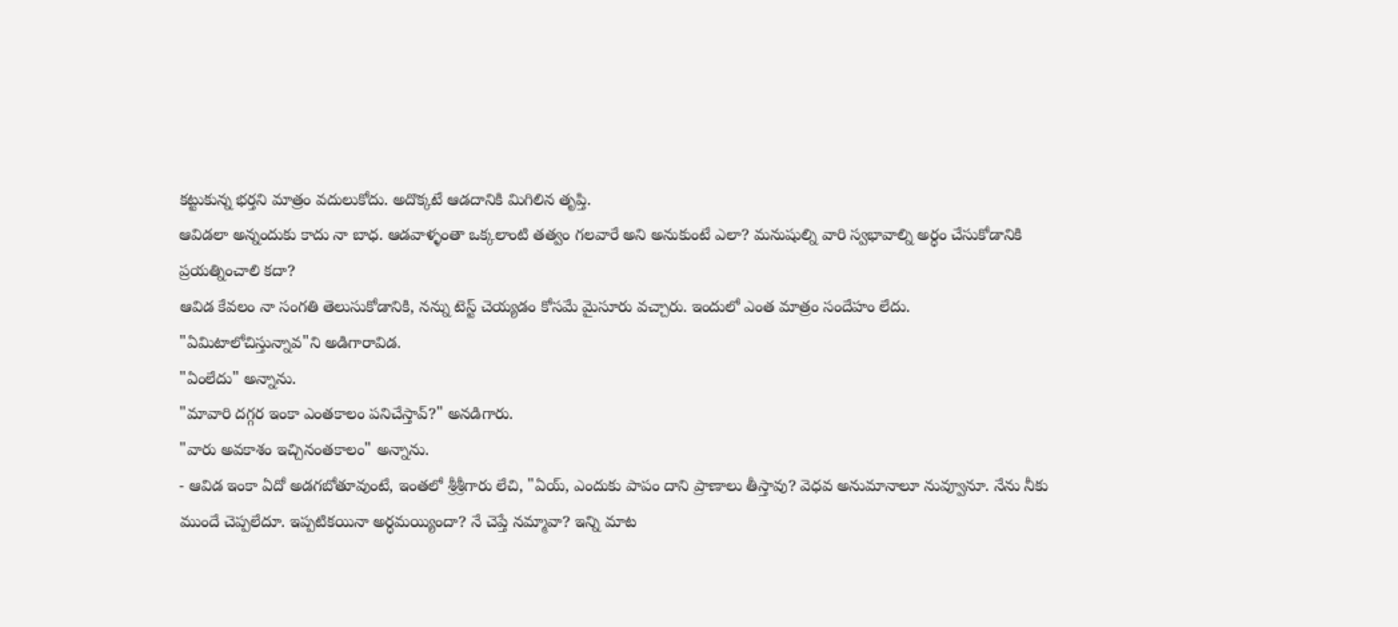కట్టుకున్న భర్తని మాత్రం వదులుకోదు. అదొక్కటే ఆడదానికి మిగిలిన తృప్తి.
ఆవిడలా అన్నందుకు కాదు నా బాధ. ఆడవాళ్ళంతా ఒక్కలాంటి తత్వం గలవారే అని అనుకుంటే ఎలా? మనుషుల్ని వారి స్వభావాల్ని అర్ధం చేసుకోడానికి ప్రయత్నించాలి కదా?
ఆవిడ కేవలం నా సంగతి తెలుసుకోడానికి, నన్ను టెస్ట్ చెయ్యడం కోసమే మైసూరు వచ్చారు. ఇందులో ఎంత మాత్రం సందేహం లేదు.
"ఏమిటాలోచిస్తున్నావ"ని అడిగారావిడ.
"ఏంలేదు" అన్నాను.
"మావారి దగ్గర ఇంకా ఎంతకాలం పనిచేస్తావ్?" అనడిగారు.
"వారు అవకాశం ఇచ్చినంతకాలం" అన్నాను.
- ఆవిడ ఇంకా ఏదో అడగబోతూవుంటే, ఇంతలో శ్రీశ్రీగారు లేచి, "ఏయ్, ఎందుకు పాపం దాని ప్రాణాలు తీస్తావు? వెధవ అనుమానాలూ నువ్వూనూ. నేను నీకు ముందే చెప్పలేదూ. ఇప్పటికయినా అర్ధమయ్యిందా? నే చెప్తే నమ్మావా? ఇన్ని మాట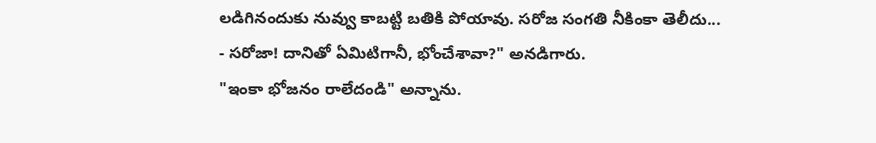లడిగినందుకు నువ్వు కాబట్టి బతికి పోయావు. సరోజ సంగతి నీకింకా తెలీదు...
- సరోజా! దానితో ఏమిటిగానీ, భోంచేశావా?" అనడిగారు.
"ఇంకా భోజనం రాలేదండి" అన్నాను.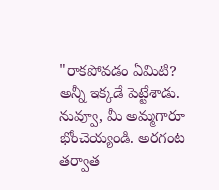"రాకపోవడం ఏమిటి? అన్నీ ఇక్కడే పెట్టేశాడు. నువ్వూ, మీ అమ్మగారూ భోంచెయ్యండి. అరగంట తర్వాత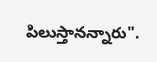పిలుస్తానన్నారు".